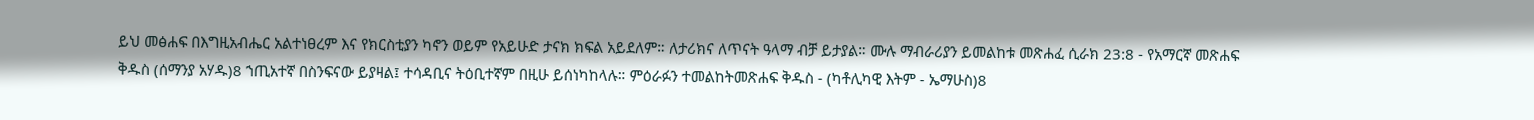ይህ መፅሐፍ በእግዚአብሔር አልተነፀረም እና የክርስቲያን ካኖን ወይም የአይሁድ ታናክ ክፍል አይደለም። ለታሪክና ለጥናት ዓላማ ብቻ ይታያል። ሙሉ ማብራሪያን ይመልከቱ መጽሐፈ ሲራክ 23:8 - የአማርኛ መጽሐፍ ቅዱስ (ሰማንያ አሃዱ)8 ኀጢአተኛ በስንፍናው ይያዛል፤ ተሳዳቢና ትዕቢተኛም በዚሁ ይሰነካከላሉ። ምዕራፉን ተመልከትመጽሐፍ ቅዱስ - (ካቶሊካዊ እትም - ኤማሁስ)8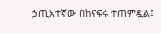ኃጢአተኛው በከናፍሩ ተጠምዷል፤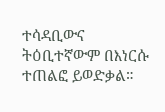ተሳዳቢውና ትዕቢተኛውም በእነርሱ ተጠልፎ ይወድቃል።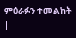ምዕራፉን ተመልከት |